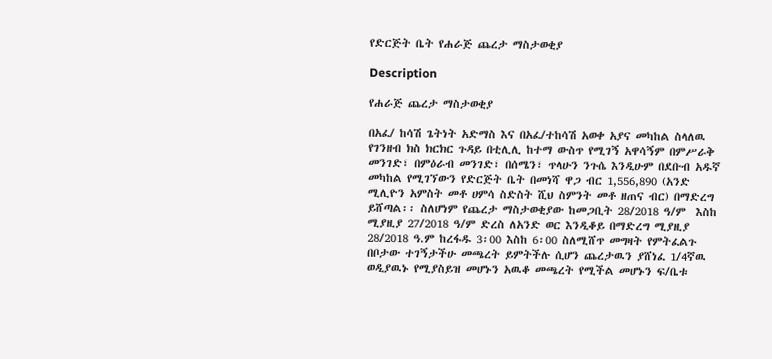የድርጅት ቤት የሐራጅ ጨረታ ማስታወቂያ

Description

የሐራጅ ጨረታ ማስታወቂያ

በአፈ/ ከሳሽ ጌትነት አድማስ እና በአፈ/ተከሳሽ አወቀ አያና መካከል ስላለዉ የገንዘብ ክስ ክርክር ጉዳይ በቲሊሊ ከተማ ውስጥ የሚገኝ አዋሳኝም በምሥራቅ  መንገድ፣ በምዕራብ መንገድ፣ በሰሜን፣ ጥላሁን ንጉሴ እንዲሁም በደቡብ አዱኛ መካከል የሚገኘውን የድርጅት ቤት በመነሻ ዋጋ ብር 1,556,890 (አንድ ሚሊዮን አምስት መቶ ሀምሳ ስድስት ሺህ ስምንት መቶ ዘጠና ብር) በማድረግ ይሸጣል፡፡ ስለሆነም የጨረታ ማስታወቂያው ከመጋቢት 28/2018 ዓ/ም  እስከ ሚያዚያ 27/2018 ዓ/ም ድረስ ለአንድ ወር እንዲቆይ በማድረግ ሚያዚያ 28/2018 ዓ.ም ከረፋዱ 3፡00 እስከ 6፡00 ስለሚሸጥ መግዛት የምትፈልጉ  በቦታው ተገኝታችሁ መጫረት ይምትችሉ ሲሆን ጨረታዉን ያሸነፈ 1/4ኛዉ ወዲያዉኑ የሚያስይዝ መሆኑን አዉቆ መጫረት የሚችል መሆኑን ፍ/ቤቱ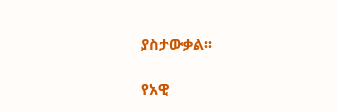ያስታውቃል፡፡

የአዊ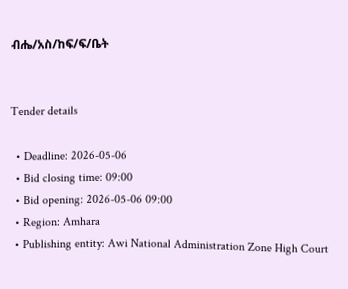ብሔ/አስ/ከፍ/ፍ/ቤት


Tender details

  • Deadline: 2026-05-06
  • Bid closing time: 09:00
  • Bid opening: 2026-05-06 09:00
  • Region: Amhara
  • Publishing entity: Awi National Administration Zone High Court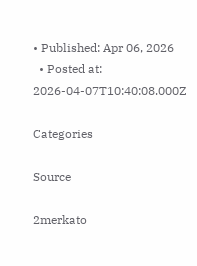• Published: Apr 06, 2026
  • Posted at: 2026-04-07T10:40:08.000Z

Categories

Source

2merkato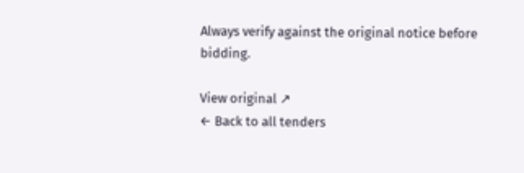Always verify against the original notice before bidding.

View original ↗
← Back to all tenders